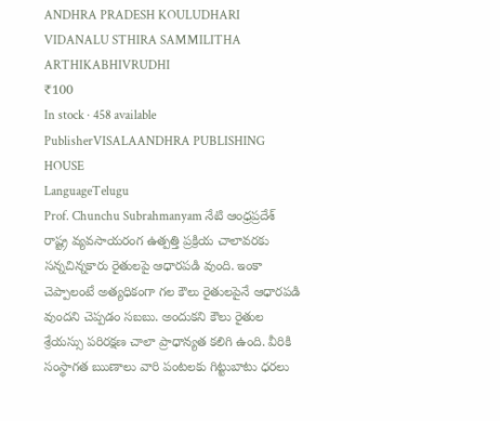ANDHRA PRADESH KOULUDHARI VIDANALU STHIRA SAMMILITHA ARTHIKABHIVRUDHI
₹100
In stock · 458 available
PublisherVISALAANDHRA PUBLISHING HOUSE
LanguageTelugu
Prof. Chunchu Subrahmanyam నేటి ఆంధ్రప్రదేశ్ రాష్ట్ర వ్యవసాయరంగ ఉత్పత్తి ప్రక్రియ చాలావరకు సన్నచిన్నకారు రైతులపై ఆధారపడి వుంది. ఇంకా చెప్పాలంటే అత్యధికంగా గల కౌలు రైతులపైనే ఆధారపడి వుందని చెప్పడం సబబు. అందుకని కౌలు రైతుల శ్రేయస్సు పరిరక్షణ చాలా ప్రాధాన్యత కలిగి ఉంది. వీరికి సంస్థాగత ఋణాలు వారి పంటలకు గిట్టుబాటు ధరలు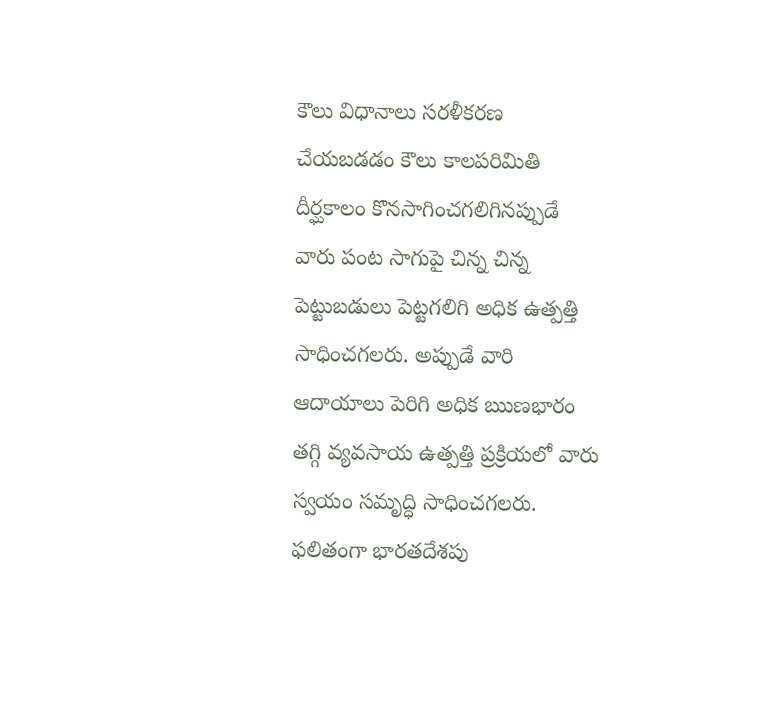కౌలు విధానాలు సరళీకరణ చేయబడడం కౌలు కాలపరిమితి దీర్ఘకాలం కొనసాగించగలిగినప్పుడే వారు పంట సాగుపై చిన్న చిన్న పెట్టుబడులు పెట్టగలిగి అధిక ఉత్పత్తి సాధించగలరు. అప్పుడే వారి ఆదాయాలు పెరిగి అధిక ఋణభారం తగ్గి వ్యవసాయ ఉత్పత్తి ప్రక్రియలో వారు స్వయం సమృద్ధి సాధించగలరు. ఫలితంగా భారతదేశపు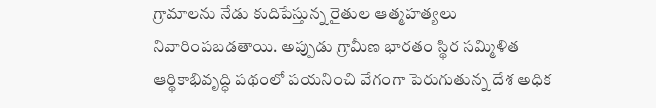గ్రామాలను నేడు కుదిపేస్తున్న రైతుల ఆత్మహత్యలు నివారింపబడతాయి. అప్పుడు గ్రామీణ భారతం స్థిర సమ్మిళిత ఆర్థికాభివృద్ధి పథంలో పయనించి వేగంగా పెరుగుతున్న దేశ అధిక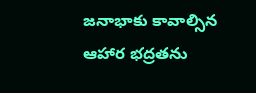జనాభాకు కావాల్సిన ఆహార భద్రతను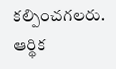కల్పించగలరు. ఆర్థిక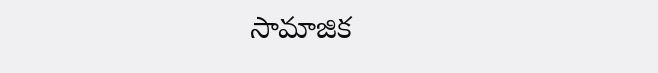సామాజిక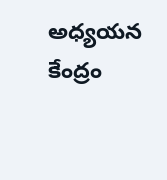అధ్యయన కేంద్రం